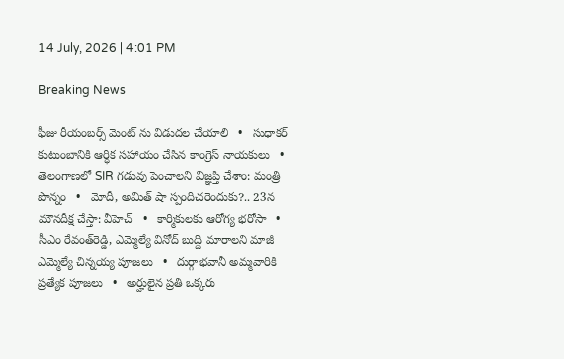14 July, 2026 | 4:01 PM

Breaking News

ఫీజు రీయంబర్స్ మెంట్ ను విడుదల చేయాలి   •   సుధాకర్ కుటుంబానికి ఆర్ధిక సహాయం చేసిన కాంగ్రెస్ నాయకులు   •   తెలంగాణలో SIR గడువు పెంచాలని విజ్ఞప్తి చేశాం: మంత్రి పొన్నం   •   మోదీ, అమిత్ షా స్పందిచరెందుకు?.. 23న మౌనదీక్ష చేస్తా: వీహెచ్   •   కార్మికులకు ఆరోగ్య భరోసా   •   సీఎం రేవంత్‌రెడ్డి, ఎమ్మెల్యే వినోద్ బుద్ది మారాలని మాజీ ఎమ్మెల్యే చిన్నయ్య పూజలు   •   దుర్గాభవానీ అమ్మవారికి ప్రత్యేక పూజలు   •   అర్హులైన ప్రతి ఒక్కరు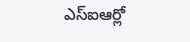ఎస్ఐఆర్లో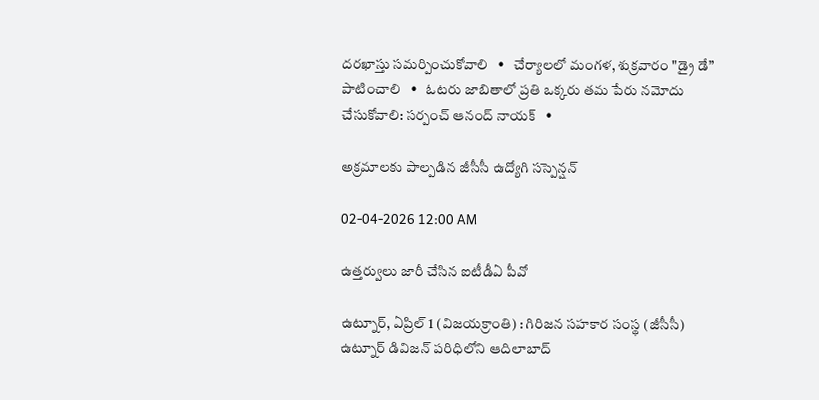దరఖాస్తు సమర్పించుకోవాలి   •   చేర్యాలలో మంగళ, శుక్రవారం "డ్రై డే” పాటించాలి   •   ఓటరు జాబితాలో ప్రతి ఒక్కరు తమ పేరు నమోదు చేసుకోవాలి: సర్పంచ్ ఆనంద్ నాయక్   •

అక్రమాలకు పాల్పడిన జీసీసీ ఉద్యోగి సస్పెన్షన్

02-04-2026 12:00 AM

ఉత్తర్వులు జారీ చేసిన ఐటీడీఏ పీవో

ఉట్నూర్, ఏప్రిల్ 1 (విజయక్రాంతి) : గిరిజన సహకార సంస్థ (జీసీసీ) ఉట్నూర్ డివిజన్ పరిధిలోని ఆదిలాబాద్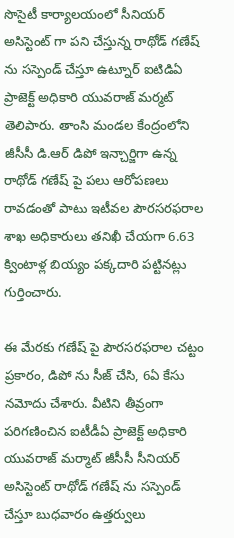సొసైటీ కార్యాలయంలో సీనియర్ అసిస్టెంట్ గా పని చేస్తున్న రాథోడ్ గణేష్ ను సస్పెండ్ చేస్తూ ఉట్నూర్ ఐటిడిఏ ప్రాజెక్ట్ అధికారి యువరాజ్ మర్మట్ తెలిపారు. తాంసి మండల కేంద్రంలోని జీసీసీ డి.ఆర్ డిపో ఇన్చార్జిగా ఉన్న రాథోడ్ గణేష్ పై పలు ఆరోపణలు రావడంతో పాటు ఇటీవల పౌరసరఫరాల శాఖ అధికారులు తనిఖీ చేయగా 6.63 క్వింటాళ్ల బియ్యం పక్కదారి పట్టినట్లు గుర్తించారు.

ఈ మేరకు గణేష్ పై పౌరసరఫరాల చట్టం ప్రకారం, డిపో ను సీజ్ చేసి, 6ఏ కేసు నమోదు చేశారు. వీటిని తీవ్రంగా పరిగణించిన ఐటీడీఏ ప్రాజెక్ట్ అధికారి యువరాజ్ మర్మాట్ జీసీసీ సీనియర్ అసిస్టెంట్ రాథోడ్ గణేష్ ను సస్పెండ్ చేస్తూ బుధవారం ఉత్తర్వులు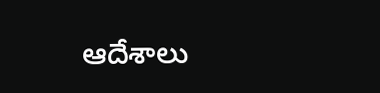ఆదేశాలు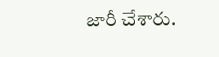జారీ చేశారు.